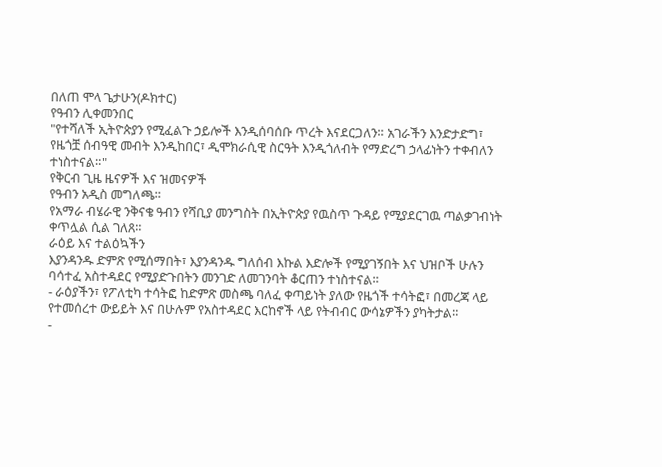በለጠ ሞላ ጌታሁን(ዶክተር)
የዓብን ሊቀመንበር
"የተሻለች ኢትዮጵያን የሚፈልጉ ኃይሎች እንዲሰባሰቡ ጥረት እናደርጋለን። አገራችን እንድታድግ፣ የዜጎቿ ሰብዓዊ መብት እንዲከበር፣ ዲሞክራሲዊ ስርዓት እንዲጎለብት የማድረግ ኃላፊነትን ተቀብለን ተነስተናል።"
የቅርብ ጊዜ ዜናዎች እና ዝመናዎች
የዓብን አዲስ መግለጫ።
የአማራ ብሄራዊ ንቅናቄ ዓብን የሻቢያ መንግስት በኢትዮጵያ የዉስጥ ጉዳይ የሚያደርገዉ ጣልቃገብነት ቀጥሏል ሲል ገለጸ።
ራዕይ እና ተልዕኳችን
እያንዳንዱ ድምጽ የሚሰማበት፣ እያንዳንዱ ግለሰብ እኩል እድሎች የሚያገኝበት እና ህዝቦች ሁሉን ባሳተፈ አስተዳደር የሚያድጉበትን መንገድ ለመገንባት ቆርጠን ተነስተናል።
- ራዕያችን፣ የፖለቲካ ተሳትፎ ከድምጽ መስጫ ባለፈ ቀጣይነት ያለው የዜጎች ተሳትፎ፣ በመረጃ ላይ የተመሰረተ ውይይት እና በሁሉም የአስተዳደር እርከኖች ላይ የትብብር ውሳኔዎችን ያካትታል።
-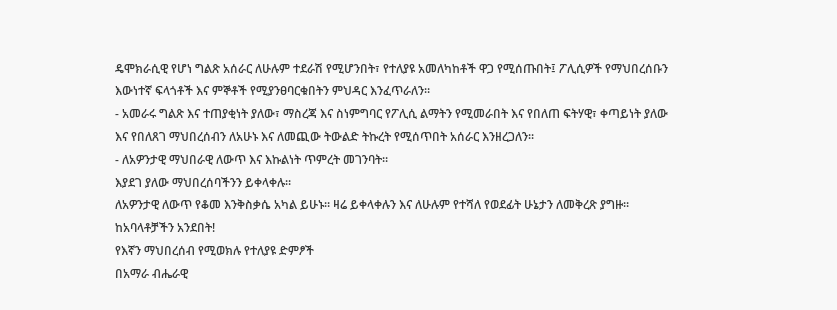ዴሞክራሲዊ የሆነ ግልጽ አሰራር ለሁሉም ተደራሽ የሚሆንበት፣ የተለያዩ አመለካከቶች ዋጋ የሚሰጡበት፤ ፖሊሲዎች የማህበረሰቡን እውነተኛ ፍላጎቶች እና ምኞቶች የሚያንፀባርቁበትን ምህዳር እንፈጥራለን።
- አመራሩ ግልጽ እና ተጠያቂነት ያለው፣ ማስረጃ እና ስነምግባር የፖሊሲ ልማትን የሚመራበት እና የበለጠ ፍትሃዊ፣ ቀጣይነት ያለው እና የበለጸገ ማህበረሰብን ለአሁኑ እና ለመጪው ትውልድ ትኩረት የሚሰጥበት አሰራር እንዘረጋለን፡፡
- ለአዎንታዊ ማህበራዊ ለውጥ እና እኩልነት ጥምረት መገንባት።
እያደገ ያለው ማህበረሰባችንን ይቀላቀሉ።
ለአዎንታዊ ለውጥ የቆመ እንቅስቃሴ አካል ይሁኑ። ዛሬ ይቀላቀሉን እና ለሁሉም የተሻለ የወደፊት ሁኔታን ለመቅረጽ ያግዙ።
ከአባላቶቻችን አንደበት!
የእኛን ማህበረሰብ የሚወክሉ የተለያዩ ድምፆች
በአማራ ብሔራዊ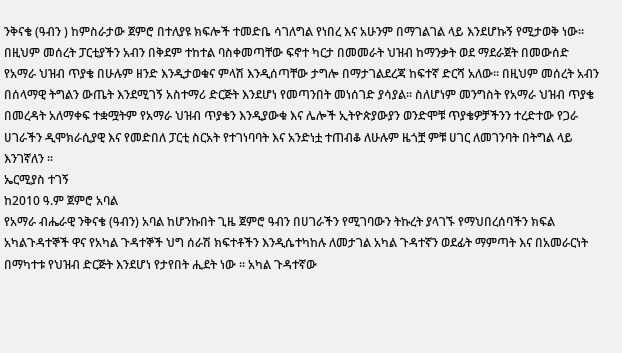ንቅናቄ (ዓብን ) ከምስራታው ጀምሮ በተለያዩ ክፍሎች ተመድቤ ሳገለግል የነበረ እና አሁንም በማገልገል ላይ እንደሆኩኝ የሚታወቅ ነው። በዚህም መሰረት ፓርቲያችን አብን በቅደም ተከተል ባስቀመጣቸው ፍኖተ ካርታ በመመራት ህዝብ ከማንቃት ወደ ማደራጀት በመውሰድ የአማራ ህዝብ ጥያቄ በሁሉም ዘንድ እንዲታወቁና ምላሽ እንዲሰጣቸው ታግሎ በማታገልደረጃ ከፍተኛ ድርሻ አለው። በዚህም መሰረት አብን በሰላማዊ ትግልን ውጤት እንደሚገኝ አስተማሪ ድርጅት እንደሆነ የመጣንበት መነሰገድ ያሳያል። ስለሆነም መንግስት የአማራ ህዝብ ጥያቄ በመረዳት አለማቀፍ ተቋሟትም የአማራ ህዝብ ጥያቄን እንዲያውቁ እና ሌሎች ኢትዮጵያውያን ወንድሞቹ ጥያቄዎቻችንን ተረድተው የጋራ ሀገራችን ዲሞክራሲያዊ እና የመድበለ ፓርቲ ስርአት የተገነባባት እና አንድነቷ ተጠብቆ ለሁሉም ዜጎቿ ምቹ ሀገር ለመገንባት በትግል ላይ እንገኛለን ።
ኤርሚያስ ተገኝ
ከ2010 ዓ.ም ጀምሮ አባል
የአማራ ብሔራዊ ንቅናቄ (ዓብን) አባል ከሆንኩበት ጊዜ ጀምሮ ዓብን በሀገራችን የሚገባውን ትኩረት ያላገኙ የማህበረሰባችን ክፍል አካልጉዳተኞች ዋና የአካል ጉዳተኞች ህግ ሰራሽ ክፍተቶችን እንዲሴተካከሉ ለመታገል አካል ጉዳተኛን ወደፊት ማምጣት እና በአመራርነት በማካተቱ የህዝብ ድርጅት እንደሆነ የታየበት ሒደት ነው ። አካል ጉዳተኛው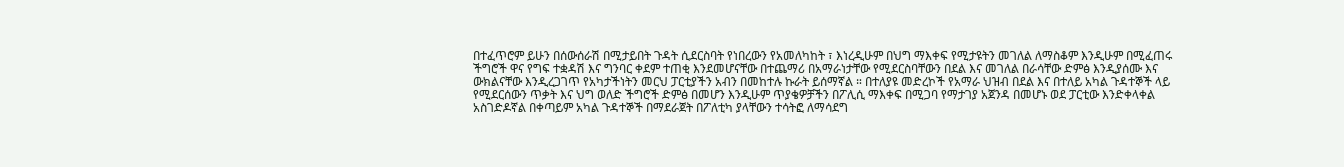በተፈጥሮም ይሁን በሰውሰራሽ በሚታይበት ጉዳት ሲደርስባት የነበረውን የአመለካከት ፣ እነረዲሁም በህግ ማእቀፍ የሚታዩትን መገለል ለማስቆም እንዲሁም በሚፈጠሩ ችግሮች ዋና የግፍ ተቋዳሽ እና ግንባር ቀደም ተጠቂ እንደመሆናቸው በተጨማሪ በአማራነታቸው የሚደርስባቸውን በደል እና መገለል በራሳቸው ድምፅ እንዲያሰሙ እና ውክልናቸው እንዲረጋገጥ የአካታችነትን መርህ ፓርቲያችን አብን በመከተሉ ኩራት ይሰማኛል ። በተለያዩ መድረኮች የአማራ ህዝብ በደል እና በተለይ አካል ጉዳተኞች ላይ የሚደርሰውን ጥቃት እና ህግ ወለድ ችግሮች ድምፅ በመሆን እንዲሁም ጥያቄዎቻችን በፖሊሲ ማእቀፍ በሚጋባ የማታገያ አጀንዳ በመሆኑ ወደ ፓርቲው እንድቀላቀል አስገድዶኛል በቀጣይም አካል ጉዳተኞች በማደራጀት በፖለቲካ ያላቸውን ተሳትፎ ለማሳደግ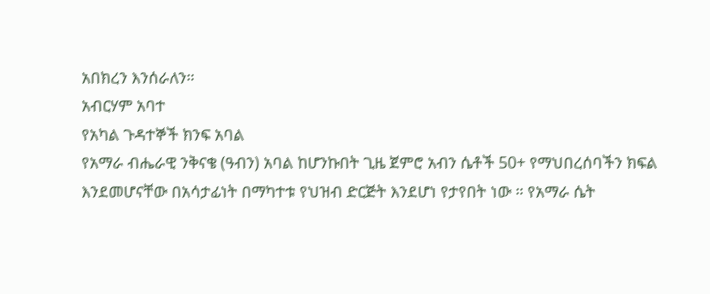አበክረን እንሰራለን።
አብርሃም አባተ
የአካል ጉዳተኞች ክንፍ አባል
የአማራ ብሔራዊ ንቅናቄ (ዓብን) አባል ከሆንኩበት ጊዜ ጀምሮ አብን ሴቶች 50+ የማህበረሰባችን ክፍል እንደመሆናቸው በአሳታፊነት በማካተቱ የህዝብ ድርጅት እንደሆነ የታየበት ነው ። የአማራ ሴት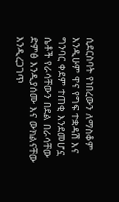ሲደርስባት የነበረውን ለማስቆም እንዲሁም ዋና የግፍ ተቋዳሽ እና ግንባር ቀደም ተጠቂ እንደመሆኗ ሴቶች የራሳቸውን በደል በራሳቸው ድምፅ እንዲያሰሙ እና ውክልናቸው እንዲረጋገጥ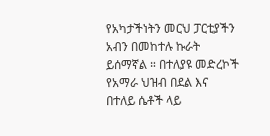የአካታችነትን መርህ ፓርቲያችን አብን በመከተሉ ኩራት ይሰማኛል ። በተለያዩ መድረኮች የአማራ ህዝብ በደል እና በተለይ ሴቶች ላይ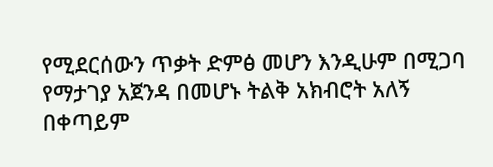የሚደርሰውን ጥቃት ድምፅ መሆን እንዲሁም በሚጋባ የማታገያ አጀንዳ በመሆኑ ትልቅ አክብሮት አለኝ በቀጣይም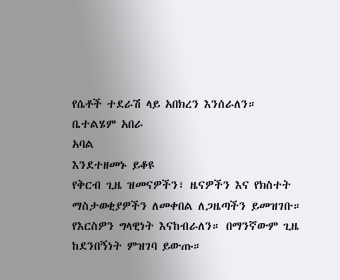የሴቶች ተደራሽ ላይ አበክረን እንሰራለን።
ቤተልሄም አበራ
አባል
እንደተዘመኑ ይቆዩ
የቅርብ ጊዜ ዝመናዎችን፣ ዜናዎችን እና የክስተት ማስታወቂያዎችን ለመቀበል ለጋዜጣችን ይመዝገቡ።
የእርስዎን ግላዊነት እናከብራለን። በማንኛውም ጊዜ ከደንበኝነት ምዝገባ ይውጡ።